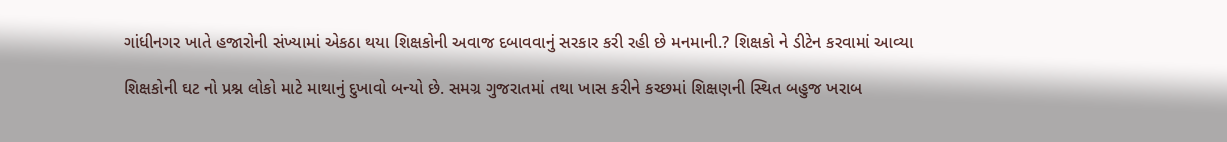ગાંધીનગર ખાતે હજારોની સંખ્યામાં એકઠા થયા શિક્ષકોની અવાજ દબાવવાનું સરકાર કરી રહી છે મનમાની.? શિક્ષકો ને ડીટેન કરવામાં આવ્યા

શિક્ષકોની ઘટ નો પ્રશ્ન લોકો માટે માથાનું દુખાવો બન્યો છે. સમગ્ર ગુજરાતમાં તથા ખાસ કરીને કચ્છમાં શિક્ષણની સ્થિત બહુજ ખરાબ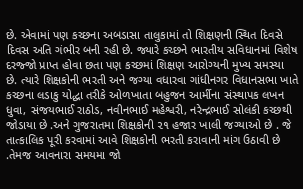છે. એવામાં પણ કચ્છના અબડાસા તાલુકામાં તો શિક્ષણની સ્થિત દિવસે દિવસ અતિ ગંભીર બની રહી છે. જ્યારે કચ્છને ભારતીય સવિધાનમાં વિશેષ દરજ્જો પ્રાપ્ત હોવા છતા પણ કચ્છમાં શિક્ષણ આરોગ્યની મુખ્ય સમસ્યા છે. ત્યારે શિક્ષકોની ભરતી અને જગ્યા વધારવા ગાંધીનગર વિધાનસભા ખાતે કચ્છના લડાકુ યોદ્ધા તરીકે ઓળખાતા બહુજન આર્મીના સંસ્થાપક લખન ધુવા, સંજયભાઈ રાઠોડ, નવીનભાઈ મહેશ્વરી, નરેન્દ્રભાઈ સોલંકી કચ્છથી જોડાયા છે .અને ગુજરાતમા શિક્ષકોની ૨૧ હજાર ખાલી જગ્યાઓ છે . જે તાત્કાલિક પૂરી કરવામાં આવે શિક્ષકોની ભરતી કરાવાની માંગ ઉઠાવી છે .તેમજ આવનારા સમયમા જો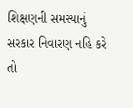શિક્ષણની સમસ્યાનું સરકાર નિવારણ નહિ કરે તો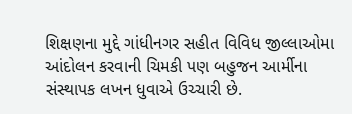શિક્ષણના મુદ્દે ગાંધીનગર સહીત વિવિધ જીલ્લાઓમા આંદોલન કરવાની ચિમકી પણ બહુજન આર્મીના સંસ્થાપક લખન ધુવાએ ઉચ્ચારી છે.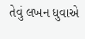તેવું લખન ધુવાએ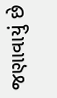જણાવાયું છે